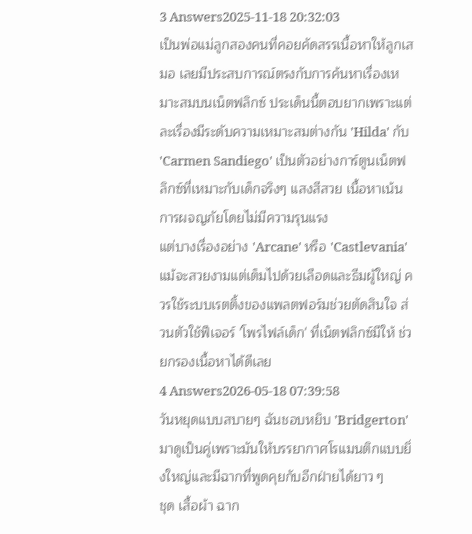3 Answers2025-11-18 20:32:03
เป็นพ่อแม่ลูกสองคนที่คอยคัดสรรเนื้อหาให้ลูกเสมอ เลยมีประสบการณ์ตรงกับการค้นหาเรื่องเหมาะสมบนเน็ตฟลิกซ์ ประเด็นนี้ตอบยากเพราะแต่ละเรื่องมีระดับความเหมาะสมต่างกัน 'Hilda' กับ 'Carmen Sandiego' เป็นตัวอย่างการ์ตูนเน็ตฟลิกซ์ที่เหมาะกับเด็กจริงๆ แสงสีสวย เนื้อหาเน้นการผจญภัยโดยไม่มีความรุนแรง
แต่บางเรื่องอย่าง 'Arcane' หรือ 'Castlevania' แม้จะสวยงามแต่เต็มไปด้วยเลือดและธีมผู้ใหญ่ ควรใช้ระบบเรตติ้งของแพลตฟอร์มช่วยตัดสินใจ ส่วนตัวใช้ฟีเจอร์ 'โพรไฟล์เด็ก' ที่เน็ตฟลิกซ์มีให้ ช่วยกรองเนื้อหาได้ดีเลย
4 Answers2026-05-18 07:39:58
วันหยุดแบบสบายๆ ฉันชอบหยิบ 'Bridgerton' มาดูเป็นคู่เพราะมันให้บรรยากาศโรแมนติกแบบยิ่งใหญ่และมีฉากที่พูดคุยกับอีกฝ่ายได้ยาว ๆ
ชุด เสื้อผ้า ฉาก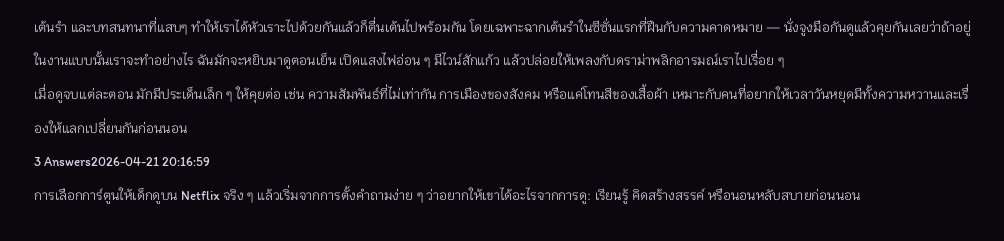เต้นรำ และบทสนทนาที่แสบๆ ทำให้เราได้หัวเราะไปด้วยกันแล้วก็ตื่นเต้นไปพร้อมกัน โดยเฉพาะฉากเต้นรำในซีซั่นแรกที่ฝืนกับความคาดหมาย — นั่งจูงมือกันดูแล้วคุยกันเลยว่าถ้าอยู่ในงานแบบนั้นเราจะทำอย่างไร ฉันมักจะหยิบมาดูตอนเย็น เปิดแสงไฟอ่อน ๆ มีไวน์สักแก้ว แล้วปล่อยให้เพลงกับดราม่าพลิกอารมณ์เราไปเรื่อย ๆ
เมื่อดูจบแต่ละตอน มักมีประเด็นเล็ก ๆ ให้คุยต่อ เช่น ความสัมพันธ์ที่ไม่เท่ากัน การเมืองของสังคม หรือแค่โทนสีของเสื้อผ้า เหมาะกับคนที่อยากให้เวลาวันหยุดมีทั้งความหวานและเรื่องให้แลกเปลี่ยนกันก่อนนอน
3 Answers2026-04-21 20:16:59
การเลือกการ์ตูนให้เด็กดูบน Netflix จริง ๆ แล้วเริ่มจากการตั้งคำถามง่าย ๆ ว่าอยากให้เขาได้อะไรจากการดู: เรียนรู้ คิดสร้างสรรค์ หรือนอนหลับสบายก่อนนอน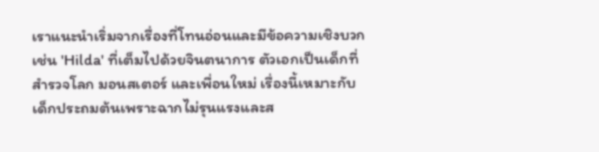เราแนะนำเริ่มจากเรื่องที่โทนอ่อนและมีข้อความเชิงบวก เช่น 'Hilda' ที่เต็มไปด้วยจินตนาการ ตัวเอกเป็นเด็กที่สำรวจโลก มอนสเตอร์ และเพื่อนใหม่ เรื่องนี้เหมาะกับเด็กประถมต้นเพราะฉากไม่รุนแรงและส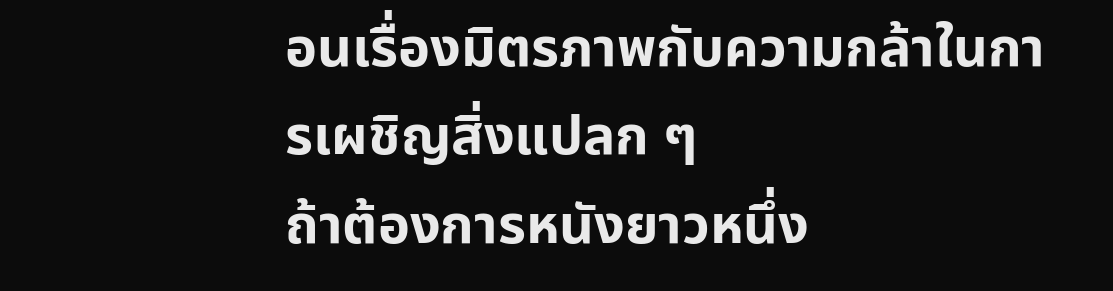อนเรื่องมิตรภาพกับความกล้าในการเผชิญสิ่งแปลก ๆ
ถ้าต้องการหนังยาวหนึ่ง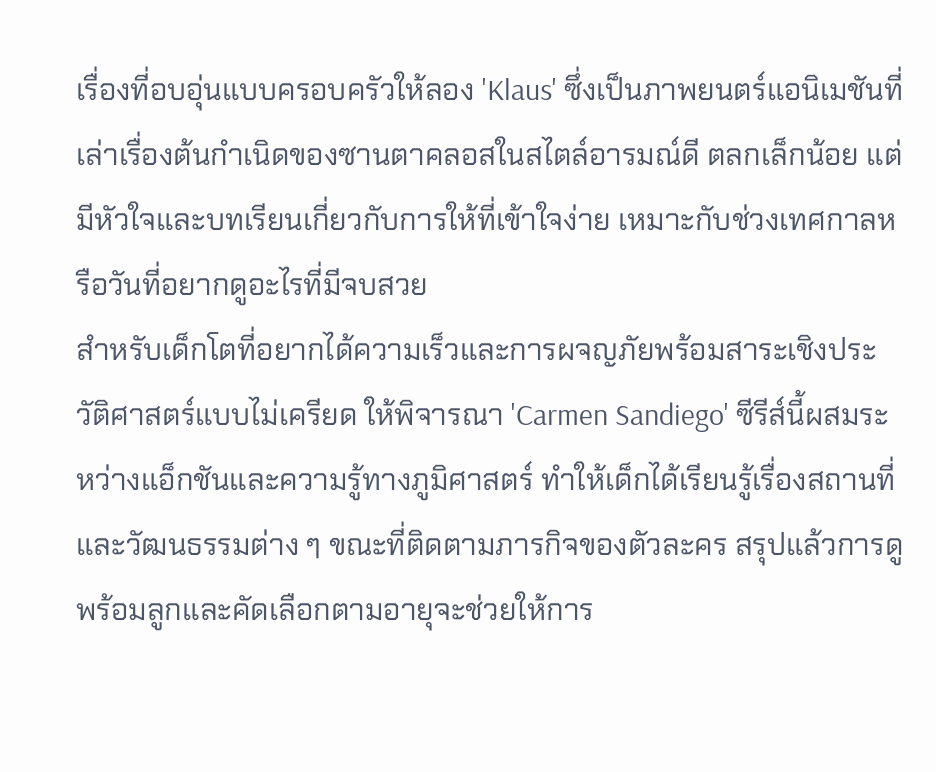เรื่องที่อบอุ่นแบบครอบครัวให้ลอง 'Klaus' ซึ่งเป็นภาพยนตร์แอนิเมชันที่เล่าเรื่องต้นกำเนิดของซานตาคลอสในสไตล์อารมณ์ดี ตลกเล็กน้อย แต่มีหัวใจและบทเรียนเกี่ยวกับการให้ที่เข้าใจง่าย เหมาะกับช่วงเทศกาลหรือวันที่อยากดูอะไรที่มีจบสวย
สำหรับเด็กโตที่อยากได้ความเร็วและการผจญภัยพร้อมสาระเชิงประวัติศาสตร์แบบไม่เครียด ให้พิจารณา 'Carmen Sandiego' ซีรีส์นี้ผสมระหว่างแอ็กชันและความรู้ทางภูมิศาสตร์ ทำให้เด็กได้เรียนรู้เรื่องสถานที่และวัฒนธรรมต่าง ๆ ขณะที่ติดตามภารกิจของตัวละคร สรุปแล้วการดูพร้อมลูกและคัดเลือกตามอายุจะช่วยให้การ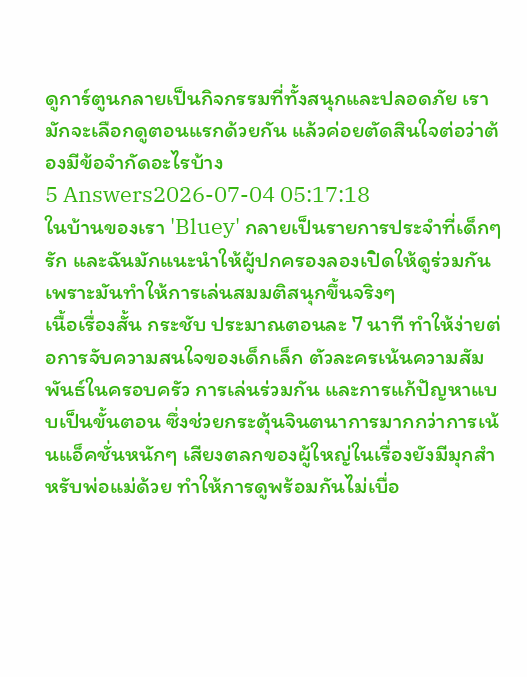ดูการ์ตูนกลายเป็นกิจกรรมที่ทั้งสนุกและปลอดภัย เรามักจะเลือกดูตอนแรกด้วยกัน แล้วค่อยตัดสินใจต่อว่าต้องมีข้อจำกัดอะไรบ้าง
5 Answers2026-07-04 05:17:18
ในบ้านของเรา 'Bluey' กลายเป็นรายการประจำที่เด็กๆ รัก และฉันมักแนะนำให้ผู้ปกครองลองเปิดให้ดูร่วมกันเพราะมันทำให้การเล่นสมมติสนุกขึ้นจริงๆ
เนื้อเรื่องสั้น กระชับ ประมาณตอนละ 7 นาที ทำให้ง่ายต่อการจับความสนใจของเด็กเล็ก ตัวละครเน้นความสัมพันธ์ในครอบครัว การเล่นร่วมกัน และการแก้ปัญหาแบบเป็นขั้นตอน ซึ่งช่วยกระตุ้นจินตนาการมากกว่าการเน้นแอ็คชั่นหนักๆ เสียงตลกของผู้ใหญ่ในเรื่องยังมีมุกสำหรับพ่อแม่ด้วย ทำให้การดูพร้อมกันไม่เบื่อ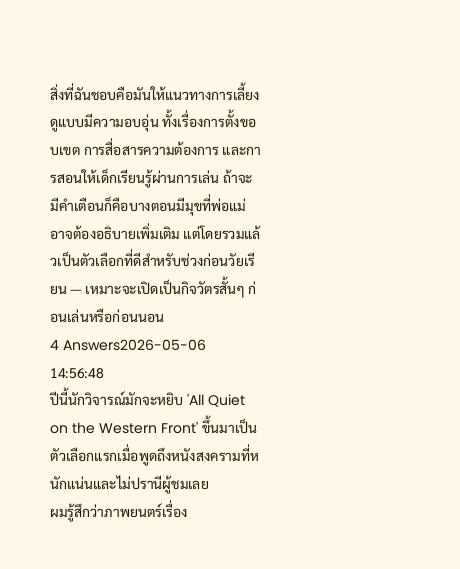สิ่งที่ฉันชอบคือมันให้แนวทางการเลี้ยงดูแบบมีความอบอุ่น ทั้งเรื่องการตั้งขอบเขต การสื่อสารความต้องการ และการสอนให้เด็กเรียนรู้ผ่านการเล่น ถ้าจะมีคำเตือนก็คือบางตอนมีมุขที่พ่อแม่อาจต้องอธิบายเพิ่มเติม แต่โดยรวมแล้วเป็นตัวเลือกที่ดีสำหรับช่วงก่อนวัยเรียน — เหมาะจะเปิดเป็นกิจวัตรสั้นๆ ก่อนเล่นหรือก่อนนอน
4 Answers2026-05-06 14:56:48
ปีนี้นักวิจารณ์มักจะหยิบ 'All Quiet on the Western Front' ขึ้นมาเป็นตัวเลือกแรกเมื่อพูดถึงหนังสงครามที่หนักแน่นและไม่ปรานีผู้ชมเลย
ผมรู้สึกว่าภาพยนตร์เรื่อง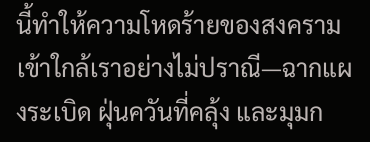นี้ทำให้ความโหดร้ายของสงครามเข้าใกล้เราอย่างไม่ปราณี—ฉากแผงระเบิด ฝุ่นควันที่คลุ้ง และมุมก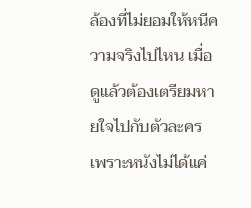ล้องที่ไม่ยอมให้หนีความจริงไปไหน เมื่อดูแล้วต้องเตรียมหายใจไปกับตัวละคร เพราะหนังไม่ได้แค่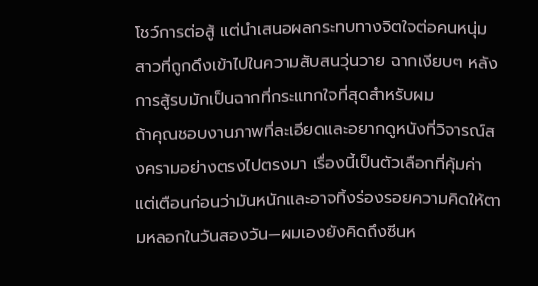โชว์การต่อสู้ แต่นำเสนอผลกระทบทางจิตใจต่อคนหนุ่มสาวที่ถูกดึงเข้าไปในความสับสนวุ่นวาย ฉากเงียบๆ หลังการสู้รบมักเป็นฉากที่กระแทกใจที่สุดสำหรับผม
ถ้าคุณชอบงานภาพที่ละเอียดและอยากดูหนังที่วิจารณ์สงครามอย่างตรงไปตรงมา เรื่องนี้เป็นตัวเลือกที่คุ้มค่า แต่เตือนก่อนว่ามันหนักและอาจทิ้งร่องรอยความคิดให้ตามหลอกในวันสองวัน—ผมเองยังคิดถึงซีนห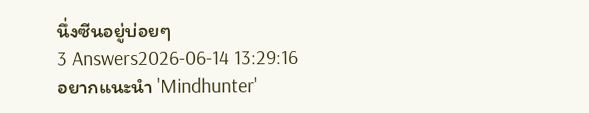นึ่งซีนอยู่บ่อยๆ
3 Answers2026-06-14 13:29:16
อยากแนะนำ 'Mindhunter'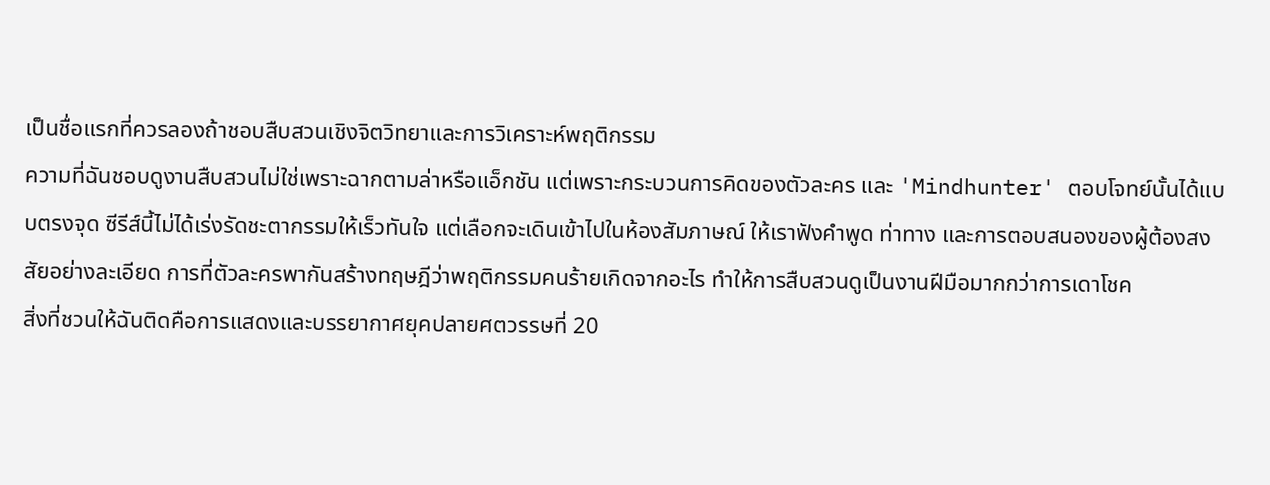เป็นชื่อแรกที่ควรลองถ้าชอบสืบสวนเชิงจิตวิทยาและการวิเคราะห์พฤติกรรม
ความที่ฉันชอบดูงานสืบสวนไม่ใช่เพราะฉากตามล่าหรือแอ็กชัน แต่เพราะกระบวนการคิดของตัวละคร และ 'Mindhunter' ตอบโจทย์นั้นได้แบบตรงจุด ซีรีส์นี้ไม่ได้เร่งรัดชะตากรรมให้เร็วทันใจ แต่เลือกจะเดินเข้าไปในห้องสัมภาษณ์ ให้เราฟังคำพูด ท่าทาง และการตอบสนองของผู้ต้องสงสัยอย่างละเอียด การที่ตัวละครพากันสร้างทฤษฎีว่าพฤติกรรมคนร้ายเกิดจากอะไร ทำให้การสืบสวนดูเป็นงานฝีมือมากกว่าการเดาโชค
สิ่งที่ชวนให้ฉันติดคือการแสดงและบรรยากาศยุคปลายศตวรรษที่ 20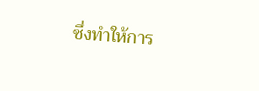ซึ่งทำให้การ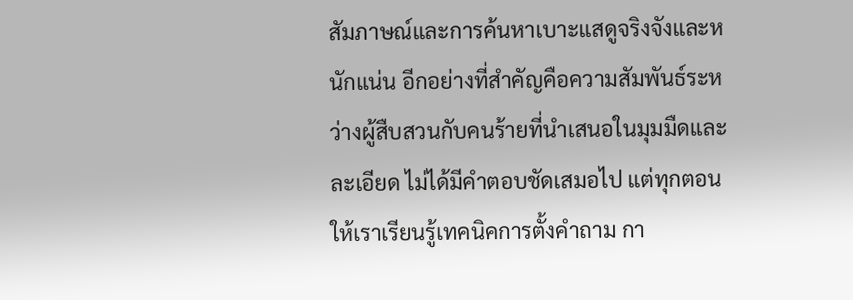สัมภาษณ์และการค้นหาเบาะแสดูจริงจังและหนักแน่น อีกอย่างที่สำคัญคือความสัมพันธ์ระหว่างผู้สืบสวนกับคนร้ายที่นำเสนอในมุมมืดและละเอียด ไม่ได้มีคำตอบชัดเสมอไป แต่ทุกตอนให้เราเรียนรู้เทคนิคการตั้งคำถาม กา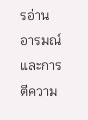รอ่านอารมณ์ และการตีความ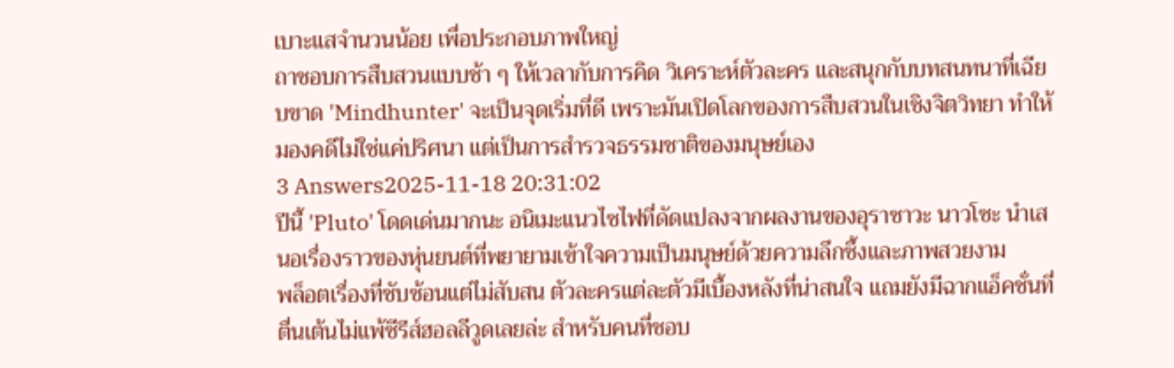เบาะแสจำนวนน้อย เพื่อประกอบภาพใหญ่
ถาชอบการสืบสวนแบบช้า ๆ ให้เวลากับการคิด วิเคราะห์ตัวละคร และสนุกกับบทสนทนาที่เฉียบขาด 'Mindhunter' จะเป็นจุดเริ่มที่ดี เพราะมันเปิดโลกของการสืบสวนในเชิงจิตวิทยา ทำให้มองคดีไม่ใช่แค่ปริศนา แต่เป็นการสำรวจธรรมชาติของมนุษย์เอง
3 Answers2025-11-18 20:31:02
ปีนี้ 'Pluto' โดดเด่นมากนะ อนิเมะแนวไซไฟที่ดัดแปลงจากผลงานของอุราซาวะ นาวโซะ นำเสนอเรื่องราวของหุ่นยนต์ที่พยายามเข้าใจความเป็นมนุษย์ด้วยความลึกซึ้งและภาพสวยงาม
พล็อตเรื่องที่ซับซ้อนแต่ไม่สับสน ตัวละครแต่ละตัวมีเบื้องหลังที่น่าสนใจ แถมยังมีฉากแอ็คชั่นที่ตื่นเต้นไม่แพ้ซีรีส์ฮอลลีวูดเลยล่ะ สำหรับคนที่ชอบ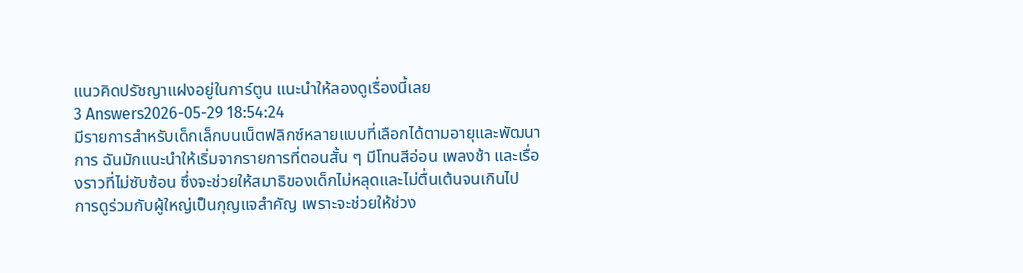แนวคิดปรัชญาแฝงอยู่ในการ์ตูน แนะนำให้ลองดูเรื่องนี้เลย
3 Answers2026-05-29 18:54:24
มีรายการสำหรับเด็กเล็กบนเน็ตฟลิกซ์หลายแบบที่เลือกได้ตามอายุและพัฒนาการ ฉันมักแนะนำให้เริ่มจากรายการที่ตอนสั้น ๆ มีโทนสีอ่อน เพลงช้า และเรื่องราวที่ไม่ซับซ้อน ซึ่งจะช่วยให้สมาธิของเด็กไม่หลุดและไม่ตื่นเต้นจนเกินไป
การดูร่วมกับผู้ใหญ่เป็นกุญแจสำคัญ เพราะจะช่วยให้ช่วง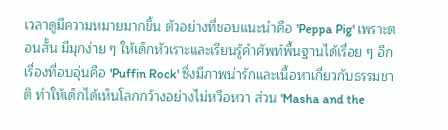เวลาดูมีความหมายมากขึ้น ตัวอย่างที่ชอบแนะนำคือ 'Peppa Pig' เพราะตอนสั้น มีมุกง่าย ๆ ให้เด็กหัวเราะและเรียนรู้คำศัพท์พื้นฐานได้เรื่อย ๆ อีกเรื่องที่อบอุ่นคือ 'Puffin Rock' ซึ่งมีภาพน่ารักและเนื้อหาเกี่ยวกับธรรมชาติ ทำให้เด็กได้เห็นโลกกว้างอย่างไม่หวือหวา ส่วน 'Masha and the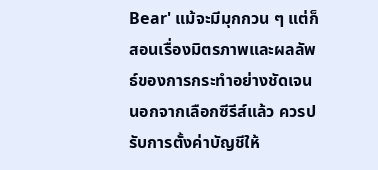Bear' แม้จะมีมุกกวน ๆ แต่ก็สอนเรื่องมิตรภาพและผลลัพธ์ของการกระทำอย่างชัดเจน
นอกจากเลือกซีรีส์แล้ว ควรปรับการตั้งค่าบัญชีให้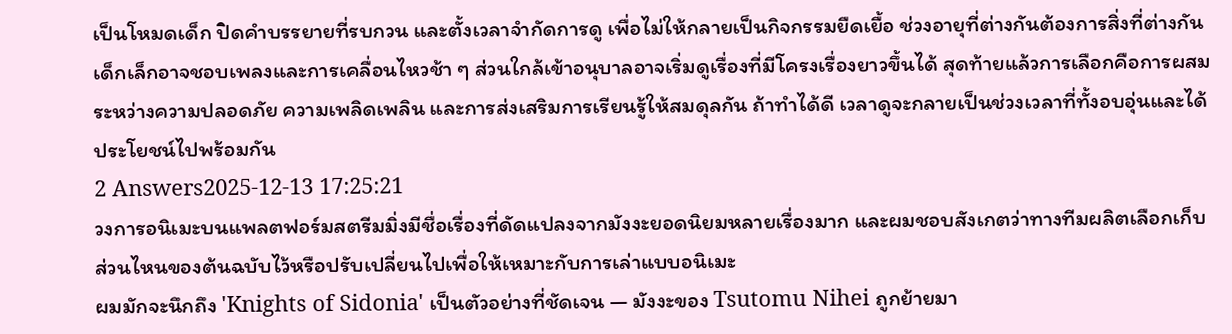เป็นโหมดเด็ก ปิดคำบรรยายที่รบกวน และตั้งเวลาจำกัดการดู เพื่อไม่ให้กลายเป็นกิจกรรมยืดเยื้อ ช่วงอายุที่ต่างกันต้องการสิ่งที่ต่างกัน เด็กเล็กอาจชอบเพลงและการเคลื่อนไหวช้า ๆ ส่วนใกล้เข้าอนุบาลอาจเริ่มดูเรื่องที่มีโครงเรื่องยาวขึ้นได้ สุดท้ายแล้วการเลือกคือการผสมระหว่างความปลอดภัย ความเพลิดเพลิน และการส่งเสริมการเรียนรู้ให้สมดุลกัน ถ้าทำได้ดี เวลาดูจะกลายเป็นช่วงเวลาที่ทั้งอบอุ่นและได้ประโยชน์ไปพร้อมกัน
2 Answers2025-12-13 17:25:21
วงการอนิเมะบนแพลตฟอร์มสตรีมมิ่งมีชื่อเรื่องที่ดัดแปลงจากมังงะยอดนิยมหลายเรื่องมาก และผมชอบสังเกตว่าทางทีมผลิตเลือกเก็บส่วนไหนของต้นฉบับไว้หรือปรับเปลี่ยนไปเพื่อให้เหมาะกับการเล่าแบบอนิเมะ
ผมมักจะนึกถึง 'Knights of Sidonia' เป็นตัวอย่างที่ชัดเจน — มังงะของ Tsutomu Nihei ถูกย้ายมา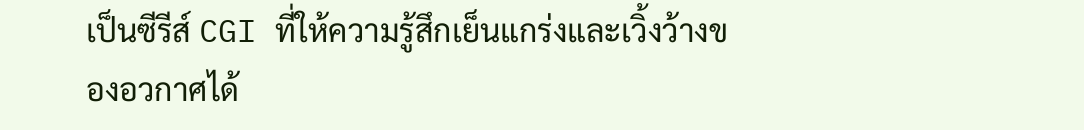เป็นซีรีส์ CGI ที่ให้ความรู้สึกเย็นแกร่งและเวิ้งว้างของอวกาศได้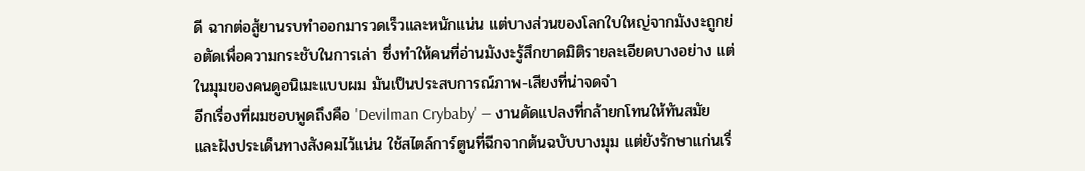ดี ฉากต่อสู้ยานรบทำออกมารวดเร็วและหนักแน่น แต่บางส่วนของโลกใบใหญ่จากมังงะถูกย่อตัดเพื่อความกระชับในการเล่า ซึ่งทำให้คนที่อ่านมังงะรู้สึกขาดมิติรายละเอียดบางอย่าง แต่ในมุมของคนดูอนิเมะแบบผม มันเป็นประสบการณ์ภาพ-เสียงที่น่าจดจำ
อีกเรื่องที่ผมชอบพูดถึงคือ 'Devilman Crybaby' — งานดัดแปลงที่กล้ายกโทนให้ทันสมัยและฝังประเด็นทางสังคมไว้แน่น ใช้สไตล์การ์ตูนที่ฉีกจากต้นฉบับบางมุม แต่ยังรักษาแก่นเรื่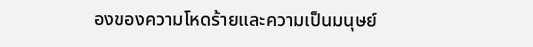องของความโหดร้ายและความเป็นมนุษย์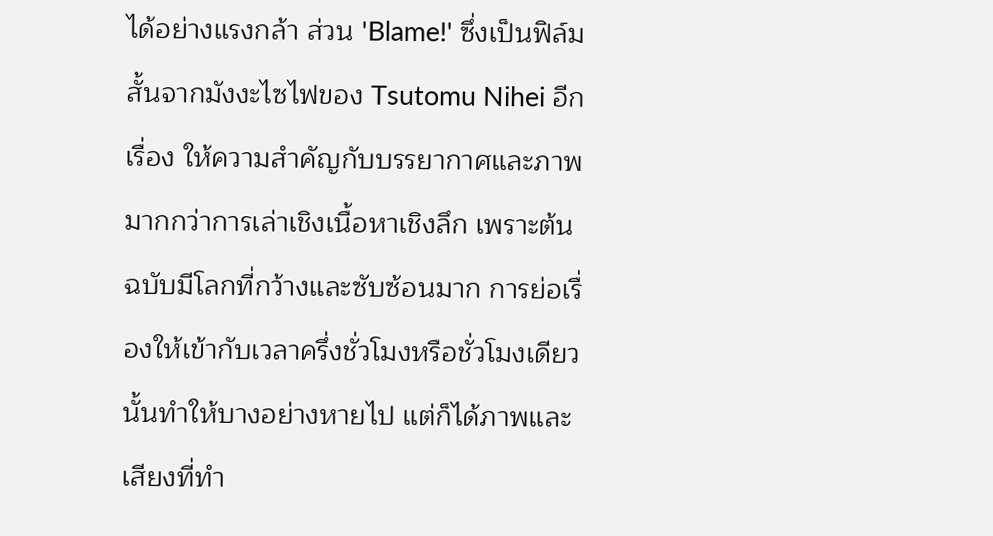ได้อย่างแรงกล้า ส่วน 'Blame!' ซึ่งเป็นฟิล์มสั้นจากมังงะไซไฟของ Tsutomu Nihei อีกเรื่อง ให้ความสำคัญกับบรรยากาศและภาพมากกว่าการเล่าเชิงเนื้อหาเชิงลึก เพราะต้นฉบับมีโลกที่กว้างและซับซ้อนมาก การย่อเรื่องให้เข้ากับเวลาครึ่งชั่วโมงหรือชั่วโมงเดียวนั้นทำให้บางอย่างหายไป แต่ก็ได้ภาพและเสียงที่ทำ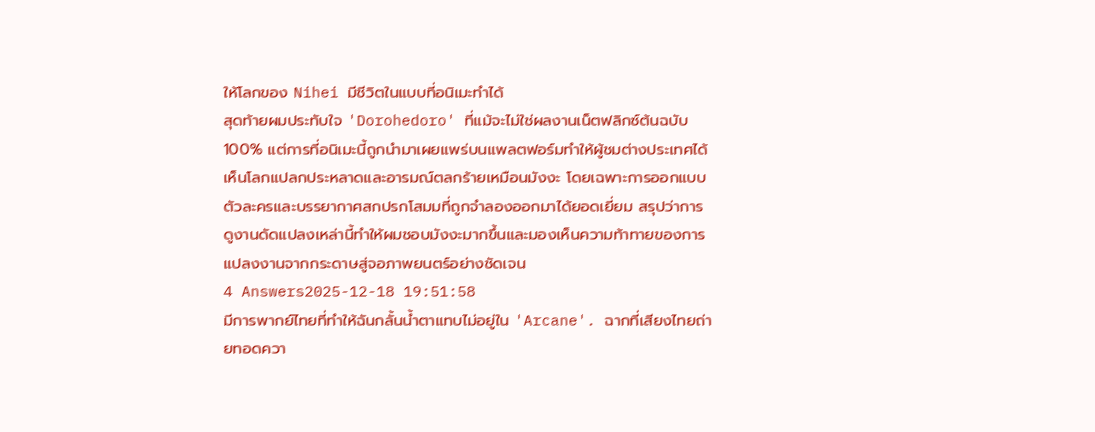ให้โลกของ Nihei มีชีวิตในแบบที่อนิเมะทำได้
สุดท้ายผมประทับใจ 'Dorohedoro' ที่แม้จะไม่ใช่ผลงานเน็ตฟลิกซ์ต้นฉบับ 100% แต่การที่อนิเมะนี้ถูกนำมาเผยแพร่บนแพลตฟอร์มทำให้ผู้ชมต่างประเทศได้เห็นโลกแปลกประหลาดและอารมณ์ตลกร้ายเหมือนมังงะ โดยเฉพาะการออกแบบตัวละครและบรรยากาศสกปรกโสมมที่ถูกจำลองออกมาได้ยอดเยี่ยม สรุปว่าการดูงานดัดแปลงเหล่านี้ทำให้ผมชอบมังงะมากขึ้นและมองเห็นความท้าทายของการแปลงงานจากกระดาษสู่จอภาพยนตร์อย่างชัดเจน
4 Answers2025-12-18 19:51:58
มีการพากย์ไทยที่ทำให้ฉันกลั้นน้ำตาแทบไม่อยู่ใน 'Arcane'. ฉากที่เสียงไทยถ่ายทอดควา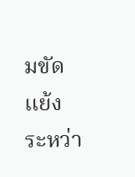มขัดแย้งระหว่า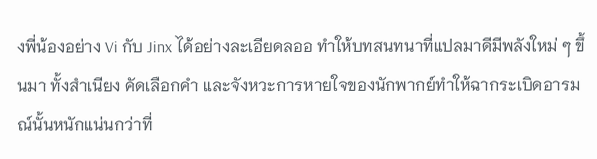งพี่น้องอย่าง Vi กับ Jinx ได้อย่างละเอียดลออ ทำให้บทสนทนาที่แปลมาดีมีพลังใหม่ ๆ ขึ้นมา ทั้งสำเนียง คัดเลือกคำ และจังหวะการหายใจของนักพากย์ทำให้ฉากระเบิดอารมณ์นั้นหนักแน่นกว่าที่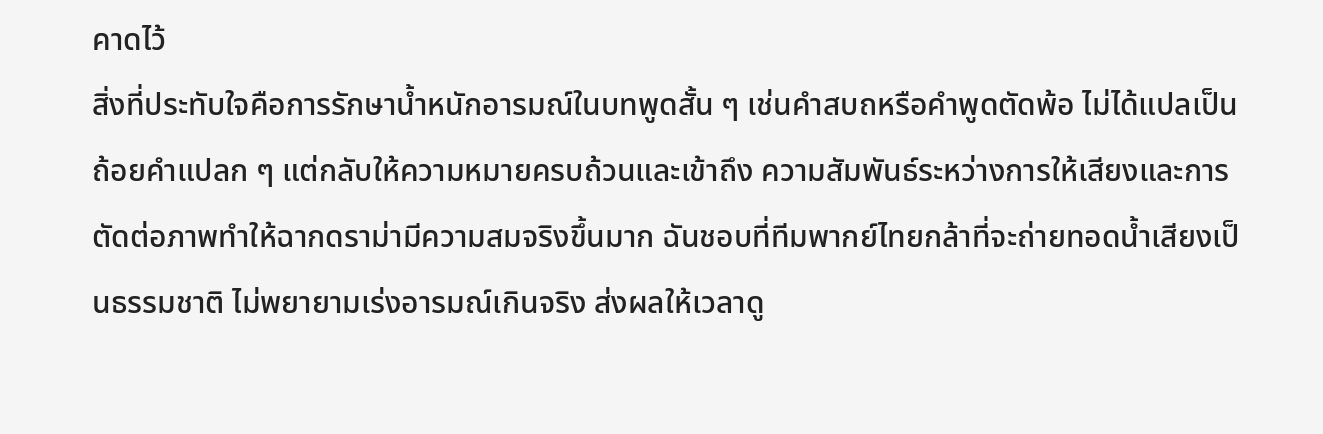คาดไว้
สิ่งที่ประทับใจคือการรักษาน้ำหนักอารมณ์ในบทพูดสั้น ๆ เช่นคำสบถหรือคำพูดตัดพ้อ ไม่ได้แปลเป็นถ้อยคำแปลก ๆ แต่กลับให้ความหมายครบถ้วนและเข้าถึง ความสัมพันธ์ระหว่างการให้เสียงและการตัดต่อภาพทำให้ฉากดราม่ามีความสมจริงขึ้นมาก ฉันชอบที่ทีมพากย์ไทยกล้าที่จะถ่ายทอดน้ำเสียงเป็นธรรมชาติ ไม่พยายามเร่งอารมณ์เกินจริง ส่งผลให้เวลาดู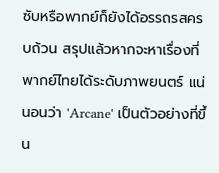ซับหรือพากย์ก็ยังได้อรรถรสครบถ้วน สรุปแล้วหากจะหาเรื่องที่พากย์ไทยได้ระดับภาพยนตร์ แน่นอนว่า 'Arcane' เป็นตัวอย่างที่ขึ้น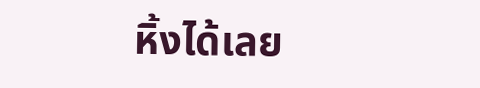หิ้งได้เลย